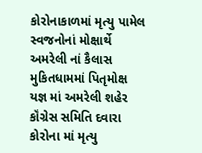કોરોનાકાળમાં મૃત્યુ પામેલ સ્વજનોનાં મોક્ષાર્થે અમરેલી નાં કૈલાસ મુકિતધામમાં પિતૃમોક્ષ યજ્ઞ માં અમરેલી શહેર કૉંગ્રેસ સમિતિ દવારા કોરોના માં મૃત્યુ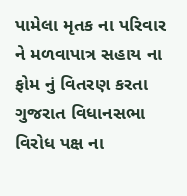પામેલા મૃતક ના પરિવાર ને મળવાપાત્ર સહાય ના ફોમ નું વિતરણ કરતા ગુજરાત વિધાનસભા વિરોધ પક્ષ ના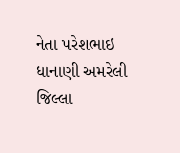નેતા પરેશભાઇ ધાનાણી અમરેલી જિલ્લા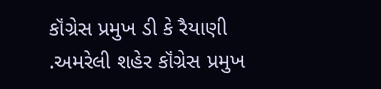કૉંગ્રેસ પ્રમુખ ડી કે રૈયાણી .અમરેલી શહેર કૉંગ્રેસ પ્રમુખ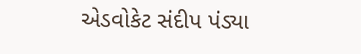એડવોકેટ સંદીપ પંડ્યા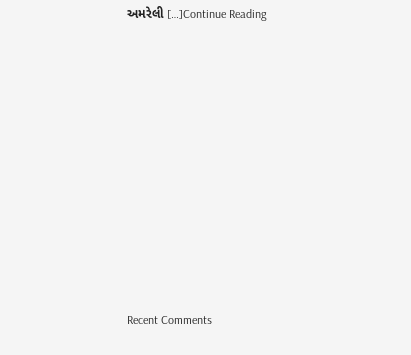અમરેલી […]Continue Reading

















Recent Comments